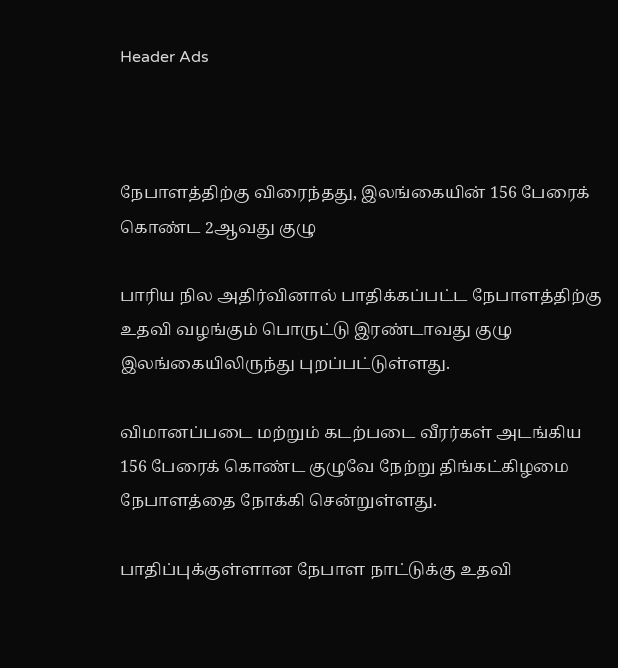Header Ads



நேபாளத்திற்கு விரைந்தது, இலங்கையின் 156 பேரைக் கொண்ட 2ஆவது குழு

பாரிய நில அதிர்வினால் பாதிக்கப்பட்ட நேபாளத்திற்கு உதவி வழங்கும் பொருட்டு இரண்டாவது குழு இலங்கையிலிருந்து புறப்பட்டுள்ளது.

விமானப்படை மற்றும் கடற்படை வீரர்கள் அடங்கிய 156 பேரைக் கொண்ட குழுவே நேற்று திங்கட்கிழமை நேபாளத்தை நோக்கி சென்றுள்ளது.

பாதிப்புக்குள்ளான நேபாள நாட்டுக்கு உதவி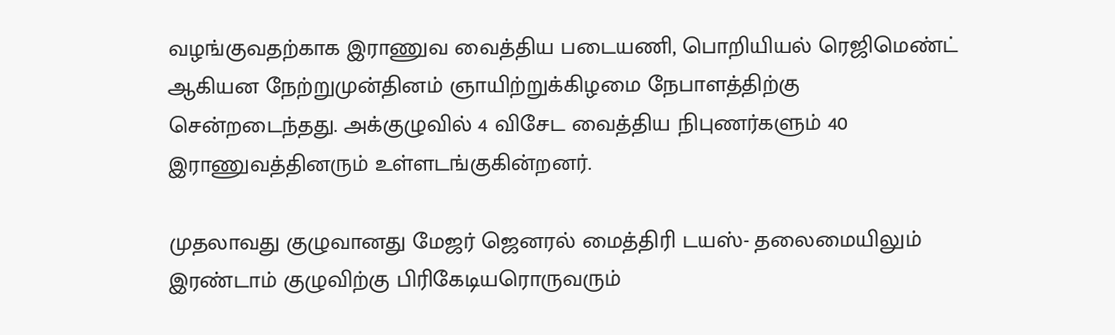வழங்குவதற்காக இராணுவ வைத்திய படையணி, பொறியியல் ரெஜிமெண்ட் ஆகியன நேற்றுமுன்தினம் ஞாயிற்றுக்கிழமை நேபாளத்திற்கு சென்றடைந்தது. அக்குழுவில் 4 விசேட வைத்திய நிபுணர்களும் 40 இராணுவத்தினரும் உள்ளடங்குகின்றனர்.

முதலாவது குழுவானது மேஜர் ஜெனரல் மைத்திரி டயஸ்- தலைமையிலும் இரண்டாம் குழுவிற்கு பிரிகேடியரொருவரும்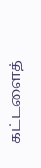கட்டளைத்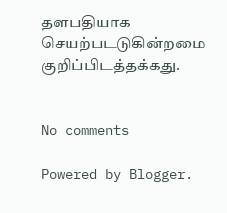தளபதியாக செயற்படடுகின்றமை குறிப்பிடத்தக்கது.


No comments

Powered by Blogger.